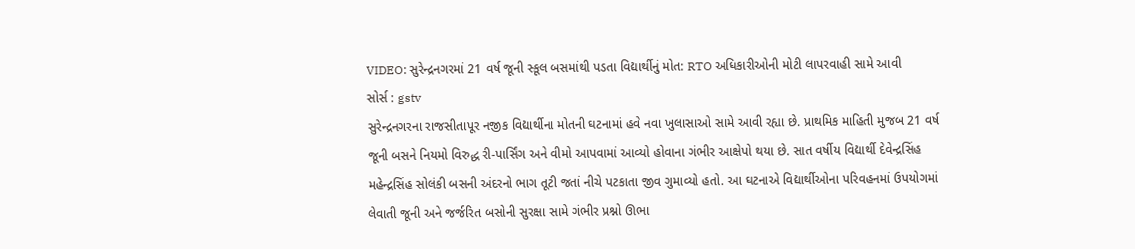VIDEO: સુરેન્દ્રનગરમાં 21 વર્ષ જૂની સ્કૂલ બસમાંથી પડતા વિદ્યાર્થીનું મોત: RTO અધિકારીઓની મોટી લાપરવાહી સામે આવી
સોર્સ : gstv
સુરેન્દ્રનગરના રાજસીતાપૂર નજીક વિદ્યાર્થીના મોતની ઘટનામાં હવે નવા ખુલાસાઓ સામે આવી રહ્યા છે. પ્રાથમિક માહિતી મુજબ 21 વર્ષ જૂની બસને નિયમો વિરુદ્ધ રી-પાર્સિંગ અને વીમો આપવામાં આવ્યો હોવાના ગંભીર આક્ષેપો થયા છે. સાત વર્ષીય વિદ્યાર્થી દેવેન્દ્રસિંહ મહેન્દ્રસિંહ સોલંકી બસની અંદરનો ભાગ તૂટી જતાં નીચે પટકાતા જીવ ગુમાવ્યો હતો. આ ઘટનાએ વિદ્યાર્થીઓના પરિવહનમાં ઉપયોગમાં લેવાતી જૂની અને જર્જરિત બસોની સુરક્ષા સામે ગંભીર પ્રશ્નો ઊભા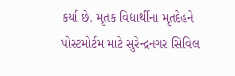કર્યા છે. મૃતક વિદ્યાર્થીના મૃતદેહને પોસ્ટમોર્ટમ માટે સુરેન્દ્રનગર સિવિલ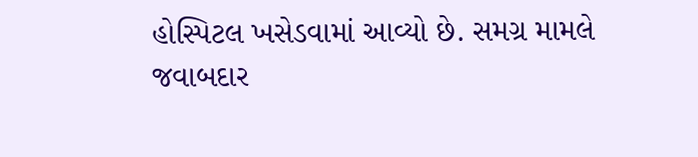હોસ્પિટલ ખસેડવામાં આવ્યો છે. સમગ્ર મામલે જવાબદાર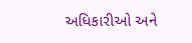અધિકારીઓ અને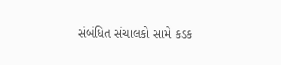સંબંધિત સંચાલકો સામે કડક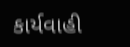કાર્યવાહી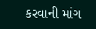કરવાની માંગ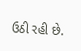ઉઠી રહી છે.